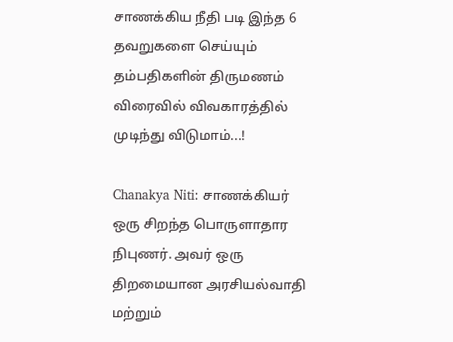சாணக்கிய நீதி படி இந்த 6 தவறுகளை செய்யும் தம்பதிகளின் திருமணம் விரைவில் விவகாரத்தில் முடிந்து விடுமாம்...!

Chanakya Niti: சாணக்கியர் ஒரு சிறந்த பொருளாதார நிபுணர். அவர் ஒரு திறமையான அரசியல்வாதி மற்றும்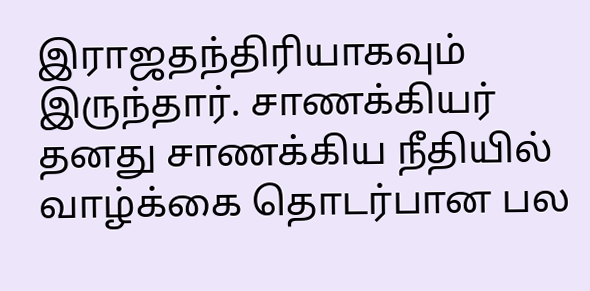இராஜதந்திரியாகவும் இருந்தார். சாணக்கியர் தனது சாணக்கிய நீதியில் வாழ்க்கை தொடர்பான பல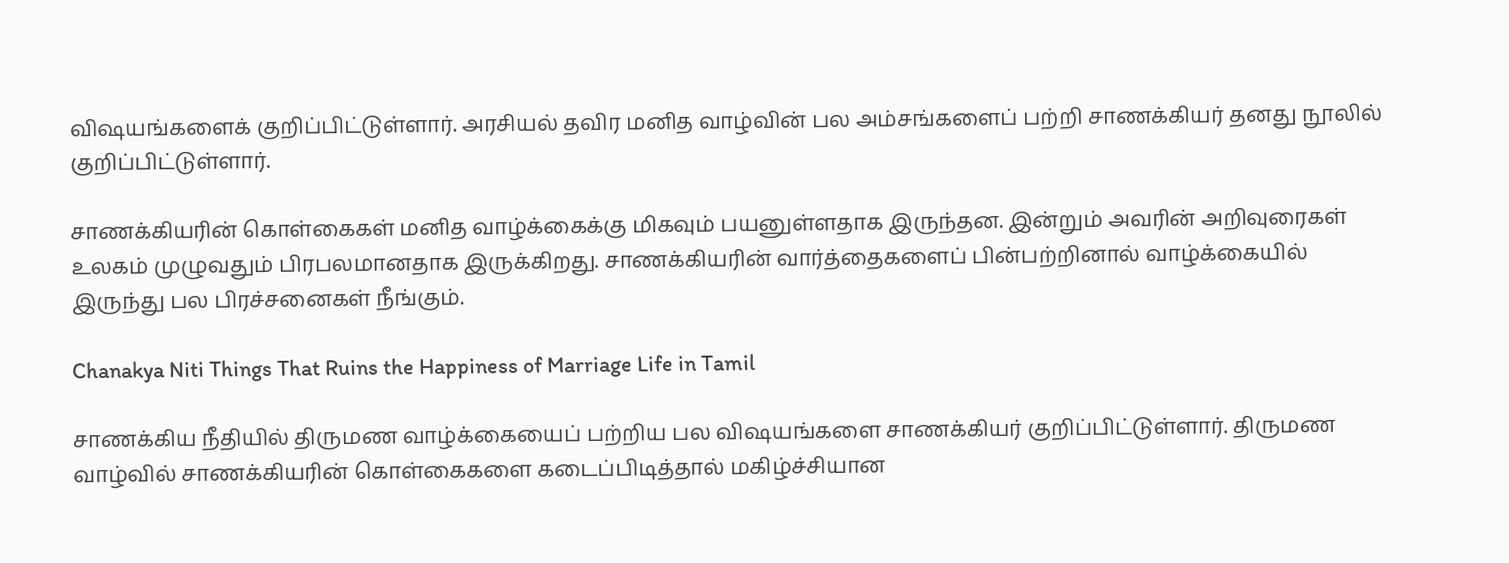விஷயங்களைக் குறிப்பிட்டுள்ளார். அரசியல் தவிர மனித வாழ்வின் பல அம்சங்களைப் பற்றி சாணக்கியர் தனது நூலில் குறிப்பிட்டுள்ளார்.

சாணக்கியரின் கொள்கைகள் மனித வாழ்க்கைக்கு மிகவும் பயனுள்ளதாக இருந்தன. இன்றும் அவரின் அறிவுரைகள் உலகம் முழுவதும் பிரபலமானதாக இருக்கிறது. சாணக்கியரின் வார்த்தைகளைப் பின்பற்றினால் வாழ்க்கையில் இருந்து பல பிரச்சனைகள் நீங்கும்.

Chanakya Niti Things That Ruins the Happiness of Marriage Life in Tamil

சாணக்கிய நீதியில் திருமண வாழ்க்கையைப் பற்றிய பல விஷயங்களை சாணக்கியர் குறிப்பிட்டுள்ளார். திருமண வாழ்வில் சாணக்கியரின் கொள்கைகளை கடைப்பிடித்தால் மகிழ்ச்சியான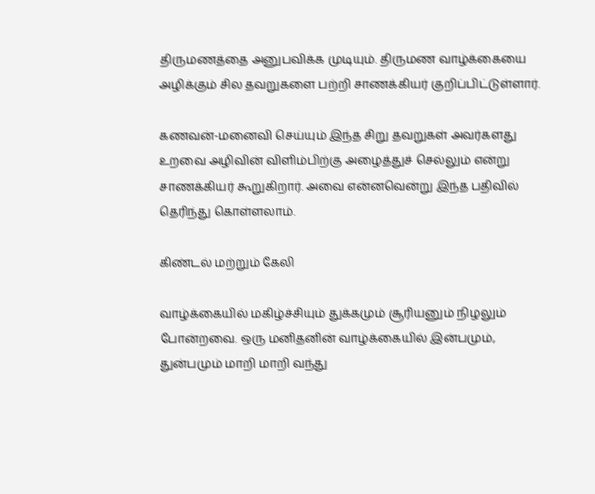திருமணத்தை அனுபவிக்க முடியும். திருமண வாழ்க்கையை அழிக்கும் சில தவறுகளை பற்றி சாணக்கியர் குறிப்பிட்டுள்ளார்.

கணவன்-மனைவி செய்யும் இந்த சிறு தவறுகள் அவர்களது உறவை அழிவின் விளிம்பிற்கு அழைத்துச் செல்லும் என்று சாணக்கியர் கூறுகிறார். அவை என்னவென்று இந்த பதிவில் தெரிந்து கொள்ளலாம்.

கிண்டல் மற்றும் கேலி

வாழ்க்கையில் மகிழ்ச்சியும் துக்கமும் சூரியனும் நிழலும் போன்றவை. ஒரு மனிதனின் வாழ்க்கையில் இன்பமும், துன்பமும் மாறி மாறி வந்து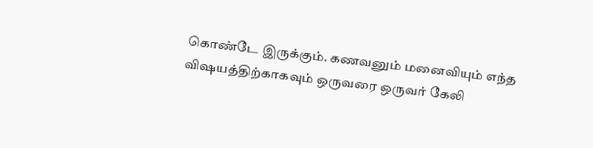கொண்டே இருக்கும். கணவனும் மனைவியும் எந்த விஷயத்திற்காகவும் ஒருவரை ஒருவர் கேலி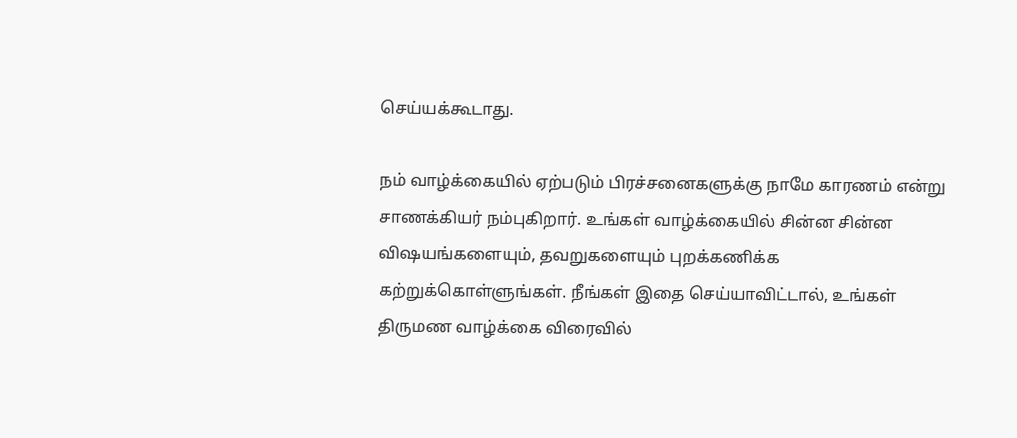செய்யக்கூடாது.

நம் வாழ்க்கையில் ஏற்படும் பிரச்சனைகளுக்கு நாமே காரணம் என்று சாணக்கியர் நம்புகிறார். உங்கள் வாழ்க்கையில் சின்ன சின்ன விஷயங்களையும், தவறுகளையும் புறக்கணிக்க கற்றுக்கொள்ளுங்கள். நீங்கள் இதை செய்யாவிட்டால், உங்கள் திருமண வாழ்க்கை விரைவில்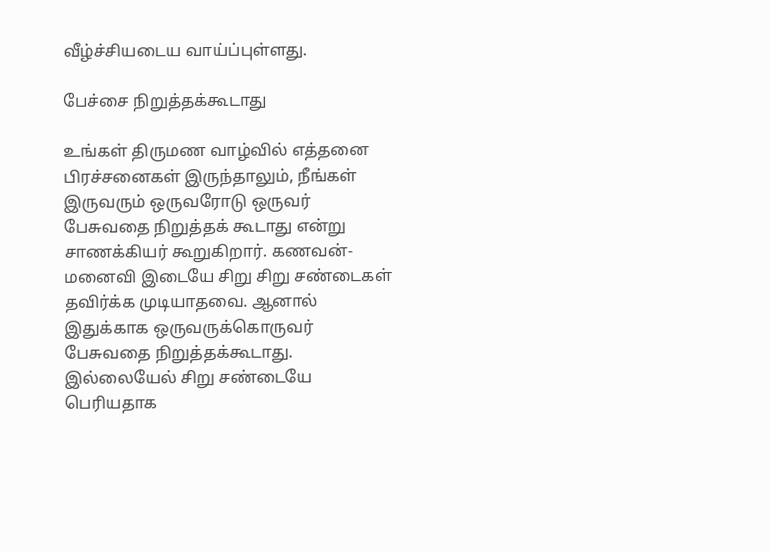வீழ்ச்சியடைய வாய்ப்புள்ளது.

பேச்சை நிறுத்தக்கூடாது

உங்கள் திருமண வாழ்வில் எத்தனை பிரச்சனைகள் இருந்தாலும், நீங்கள் இருவரும் ஒருவரோடு ஒருவர் பேசுவதை நிறுத்தக் கூடாது என்று சாணக்கியர் கூறுகிறார். கணவன்-மனைவி இடையே சிறு சிறு சண்டைகள் தவிர்க்க முடியாதவை. ஆனால் இதுக்காக ஒருவருக்கொருவர் பேசுவதை நிறுத்தக்கூடாது. இல்லையேல் சிறு சண்டையே பெரியதாக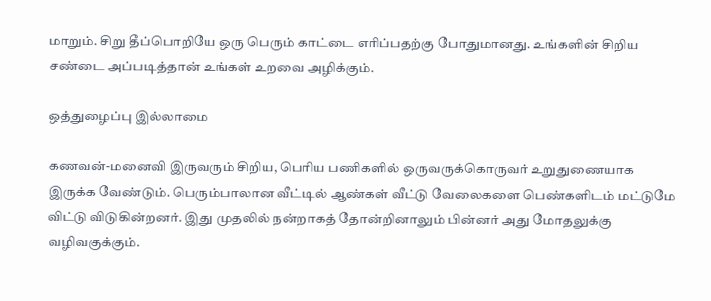மாறும். சிறு தீப்பொறியே ஒரு பெரும் காட்டை எரிப்பதற்கு போதுமானது. உங்களின் சிறிய சண்டை அப்படித்தான் உங்கள் உறவை அழிக்கும்.

ஒத்துழைப்பு இல்லாமை

கணவன்-மனைவி இருவரும் சிறிய, பெரிய பணிகளில் ஒருவருக்கொருவர் உறுதுணையாக இருக்க வேண்டும். பெரும்பாலான வீட்டில் ஆண்கள் வீட்டு வேலைகளை பெண்களிடம் மட்டுமே விட்டு விடுகின்றனர். இது முதலில் நன்றாகத் தோன்றினாலும் பின்னர் அது மோதலுக்கு வழிவகுக்கும்.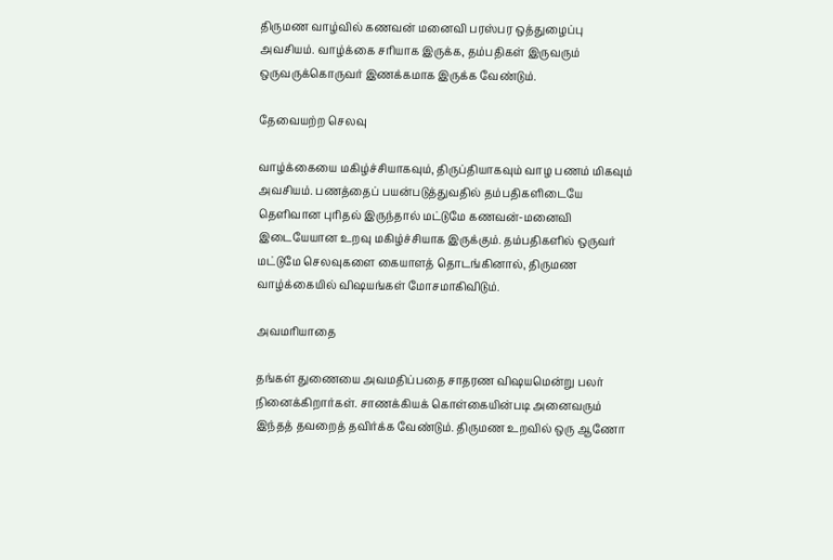திருமண வாழ்வில் கணவன் மனைவி பரஸ்பர ஒத்துழைப்பு அவசியம். வாழ்க்கை சரியாக இருக்க, தம்பதிகள் இருவரும் ஒருவருக்கொருவர் இணக்கமாக இருக்க வேண்டும்.

தேவையற்ற செலவு

வாழ்க்கையை மகிழ்ச்சியாகவும், திருப்தியாகவும் வாழ பணம் மிகவும் அவசியம். பணத்தைப் பயன்படுத்துவதில் தம்பதிகளிடையே தெளிவான புரிதல் இருந்தால் மட்டுமே கணவன்-மனைவி இடையேயான உறவு மகிழ்ச்சியாக இருக்கும். தம்பதிகளில் ஒருவர் மட்டுமே செலவுகளை கையாளத் தொடங்கினால், திருமண வாழ்க்கையில் விஷயங்கள் மோசமாகிவிடும்.

அவமரியாதை

தங்கள் துணையை அவமதிப்பதை சாதரண விஷயமென்று பலர் நினைக்கிறார்கள். சாணக்கியக் கொள்கையின்படி அனைவரும் இந்தத் தவறைத் தவிர்க்க வேண்டும். திருமண உறவில் ஒரு ஆணோ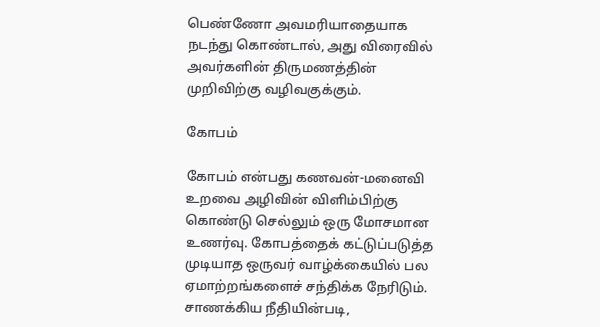பெண்ணோ அவமரியாதையாக நடந்து கொண்டால், அது விரைவில் அவர்களின் திருமணத்தின் முறிவிற்கு வழிவகுக்கும்.

கோபம்

கோபம் என்பது கணவன்-மனைவி உறவை அழிவின் விளிம்பிற்கு கொண்டு செல்லும் ஒரு மோசமான உணர்வு. கோபத்தைக் கட்டுப்படுத்த முடியாத ஒருவர் வாழ்க்கையில் பல ஏமாற்றங்களைச் சந்திக்க நேரிடும். சாணக்கிய நீதியின்படி,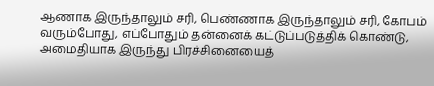ஆணாக இருந்தாலும் சரி, பெண்ணாக இருந்தாலும் சரி, கோபம் வரும்போது, எப்போதும் தன்னைக் கட்டுப்படுத்திக் கொண்டு, அமைதியாக இருந்து பிரச்சினையைத்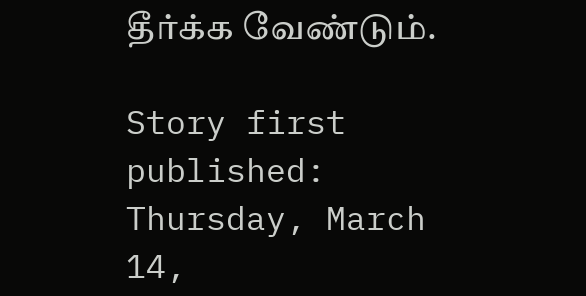தீர்க்க வேண்டும்.

Story first published: Thursday, March 14,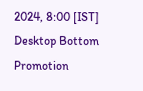2024, 8:00 [IST]
Desktop Bottom Promotion